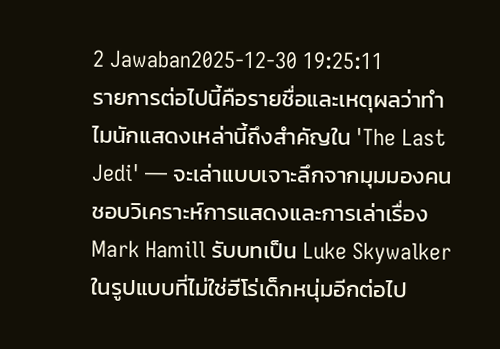2 Jawaban2025-12-30 19:25:11
รายการต่อไปนี้คือรายชื่อและเหตุผลว่าทำไมนักแสดงเหล่านี้ถึงสำคัญใน 'The Last Jedi' — จะเล่าแบบเจาะลึกจากมุมมองคนชอบวิเคราะห์การแสดงและการเล่าเรื่อง
Mark Hamill รับบทเป็น Luke Skywalker ในรูปแบบที่ไม่ใช่ฮีโร่เด็กหนุ่มอีกต่อไป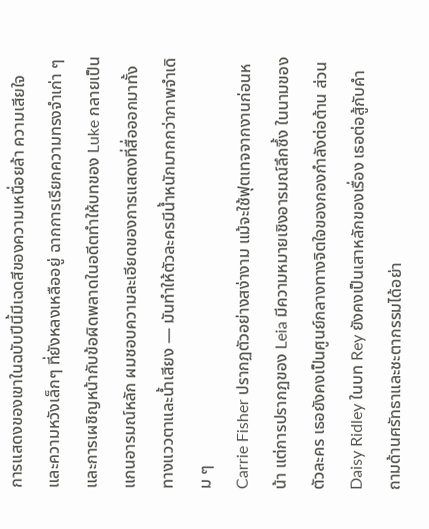การแสดงของเขาในฉบับปีนี้มีเฉดสีของความเหนื่อยล้า ความเสียใจ และความหวังเล็กๆ ที่ยังหลงเหลืออยู่ ฉากการเรียกความทรงจำเก่า ๆ และการเผชิญหน้ากับข้อผิดพลาดในอดีตทำให้บทของ Luke กลายเป็นแกนอารมณ์หลัก ผมชอบความละเอียดของการแสดงที่สื่อออกมาทั้งทางแววตาและน้ำเสียง — มันทำให้ตัวละครมีน้ำหนักมากกว่าภาพจำเดิม ๆ
Carrie Fisher ปรากฏตัวอย่างสง่างาม แม้จะใช้ฟุตเทจจากงานก่อนหน้า แต่การปรากฏของ Leia มีความหมายเชิงอารมณ์ลึกซึ้ง ในนามของตัวละคร เธอยังคงเป็นศูนย์กลางทางจิตใจของกองกำลังต่อต้าน ส่วน Daisy Ridley ในบท Rey ยังคงเป็นเสาหลักของเรื่อง เธอต่อสู้กับคำถามด้านศรัทธาและชะตากรรมได้อย่า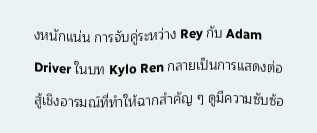งหนักแน่น การจับคู่ระหว่าง Rey กับ Adam Driver ในบท Kylo Ren กลายเป็นการแสดงต่อสู้เชิงอารมณ์ที่ทำให้ฉากสำคัญ ๆ ดูมีความซับซ้อ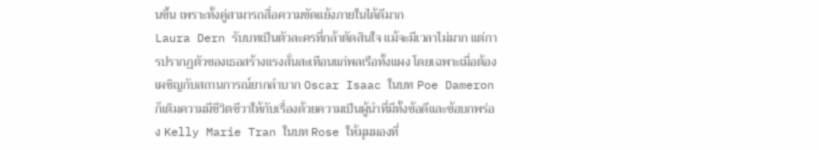นขึ้น เพราะทั้งคู่สามารถสื่อความขัดแย้งภายในได้ดีมาก
Laura Dern รับบทเป็นตัวละครที่กล้าตัดสินใจ แม้จะมีเวลาไม่มาก แต่การปรากฏตัวของเธอสร้างแรงสั่นสะเทือนแก่พลเรือทั้งแผง โดยเฉพาะเมื่อต้องเผชิญกับสถานการณ์ยากลำบาก Oscar Isaac ในบท Poe Dameron ก็เติมความมีชีวิตชีวาให้กับเรื่องด้วยความเป็นผู้นำที่มีทั้งข้อดีและข้อบกพร่อง Kelly Marie Tran ในบท Rose ให้มุมมองที่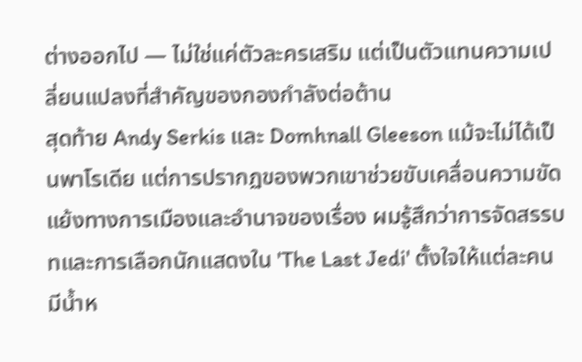ต่างออกไป — ไม่ใช่แค่ตัวละครเสริม แต่เป็นตัวแทนความเปลี่ยนแปลงที่สำคัญของกองกำลังต่อต้าน
สุดท้าย Andy Serkis และ Domhnall Gleeson แม้จะไม่ได้เป็นพาโรเดีย แต่การปรากฏของพวกเขาช่วยขับเคลื่อนความขัดแย้งทางการเมืองและอำนาจของเรื่อง ผมรู้สึกว่าการจัดสรรบทและการเลือกนักแสดงใน 'The Last Jedi' ตั้งใจให้แต่ละคนมีน้ำห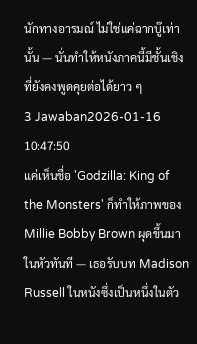นักทางอารมณ์ ไม่ใช่แค่ฉากบู๊เท่านั้น — นั่นทำให้หนังภาคนี้มีชั้นเชิงที่ยังคงพูดคุยต่อได้ยาว ๆ
3 Jawaban2026-01-16 10:47:50
แค่เห็นชื่อ 'Godzilla: King of the Monsters' ก็ทำให้ภาพของ Millie Bobby Brown ผุดขึ้นมาในหัวทันที — เธอรับบท Madison Russell ในหนังซึ่งเป็นหนึ่งในตัว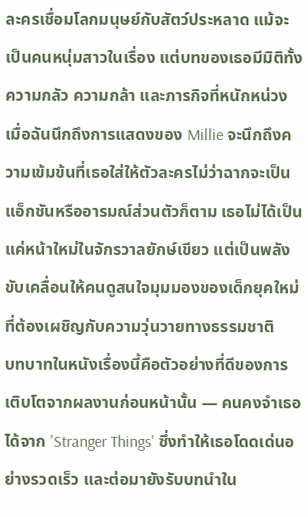ละครเชื่อมโลกมนุษย์กับสัตว์ประหลาด แม้จะเป็นคนหนุ่มสาวในเรื่อง แต่บทของเธอมีมิติทั้งความกลัว ความกล้า และภารกิจที่หนักหน่วง เมื่อฉันนึกถึงการแสดงของ Millie จะนึกถึงความเข้มข้นที่เธอใส่ให้ตัวละครไม่ว่าฉากจะเป็นแอ็กชันหรืออารมณ์ส่วนตัวก็ตาม เธอไม่ได้เป็นแค่หน้าใหม่ในจักรวาลยักษ์เขียว แต่เป็นพลังขับเคลื่อนให้คนดูสนใจมุมมองของเด็กยุคใหม่ที่ต้องเผชิญกับความวุ่นวายทางธรรมชาติ
บทบาทในหนังเรื่องนี้คือตัวอย่างที่ดีของการเติบโตจากผลงานก่อนหน้านั้น — คนคงจำเธอได้จาก 'Stranger Things' ซึ่งทำให้เธอโดดเด่นอย่างรวดเร็ว และต่อมายังรับบทนำใน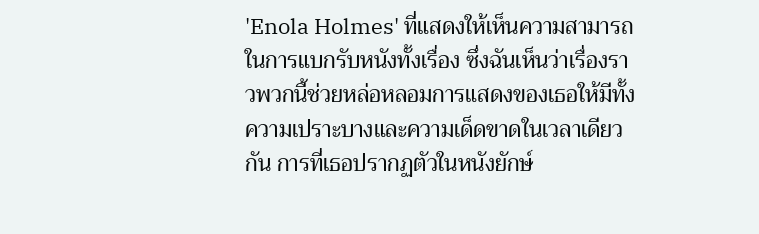'Enola Holmes' ที่แสดงให้เห็นความสามารถในการแบกรับหนังทั้งเรื่อง ซึ่งฉันเห็นว่าเรื่องราวพวกนี้ช่วยหล่อหลอมการแสดงของเธอให้มีทั้งความเปราะบางและความเด็ดขาดในเวลาเดียวกัน การที่เธอปรากฏตัวในหนังยักษ์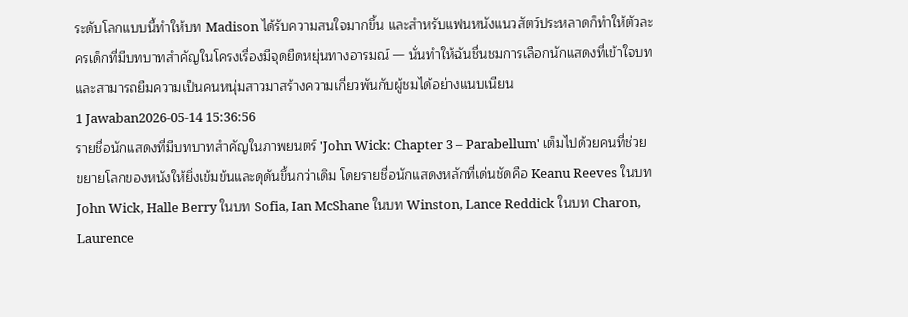ระดับโลกแบบนี้ทำให้บท Madison ได้รับความสนใจมากขึ้น และสำหรับแฟนหนังแนวสัตว์ประหลาดก็ทำให้ตัวละครเด็กที่มีบทบาทสำคัญในโครงเรื่องมีจุดยืดหยุ่นทางอารมณ์ — นั่นทำให้ฉันชื่นชมการเลือกนักแสดงที่เข้าใจบทและสามารถยืมความเป็นคนหนุ่มสาวมาสร้างความเกี่ยวพันกับผู้ชมได้อย่างแนบเนียน
1 Jawaban2026-05-14 15:36:56
รายชื่อนักแสดงที่มีบทบาทสำคัญในภาพยนตร์ 'John Wick: Chapter 3 – Parabellum' เต็มไปด้วยคนที่ช่วยขยายโลกของหนังให้ยิ่งเข้มข้นและดุดันขึ้นกว่าเดิม โดยรายชื่อนักแสดงหลักที่เด่นชัดคือ Keanu Reeves ในบท John Wick, Halle Berry ในบท Sofia, Ian McShane ในบท Winston, Lance Reddick ในบท Charon, Laurence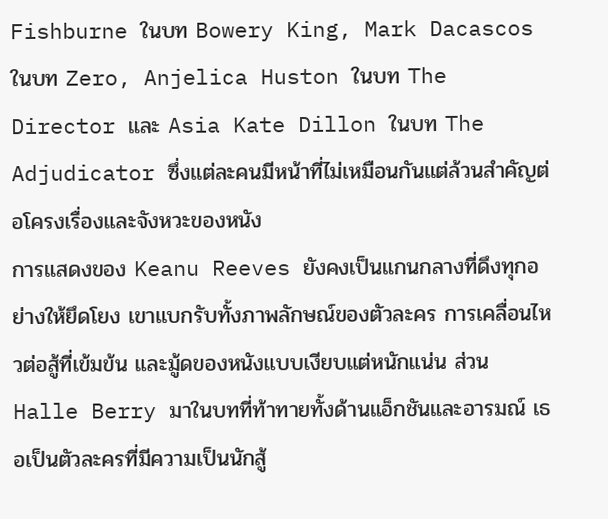Fishburne ในบท Bowery King, Mark Dacascos ในบท Zero, Anjelica Huston ในบท The Director และ Asia Kate Dillon ในบท The Adjudicator ซึ่งแต่ละคนมีหน้าที่ไม่เหมือนกันแต่ล้วนสำคัญต่อโครงเรื่องและจังหวะของหนัง
การแสดงของ Keanu Reeves ยังคงเป็นแกนกลางที่ดึงทุกอย่างให้ยึดโยง เขาแบกรับทั้งภาพลักษณ์ของตัวละคร การเคลื่อนไหวต่อสู้ที่เข้มข้น และมู้ดของหนังแบบเงียบแต่หนักแน่น ส่วน Halle Berry มาในบทที่ท้าทายทั้งด้านแอ็กชันและอารมณ์ เธอเป็นตัวละครที่มีความเป็นนักสู้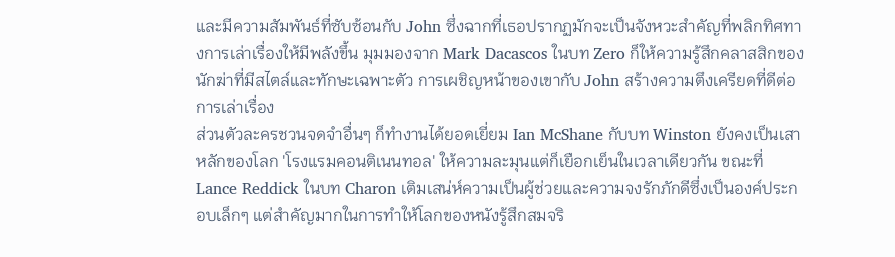และมีความสัมพันธ์ที่ซับซ้อนกับ John ซึ่งฉากที่เธอปรากฏมักจะเป็นจังหวะสำคัญที่พลิกทิศทางการเล่าเรื่องให้มีพลังขึ้น มุมมองจาก Mark Dacascos ในบท Zero ก็ให้ความรู้สึกคลาสสิกของนักฆ่าที่มีสไตล์และทักษะเฉพาะตัว การเผชิญหน้าของเขากับ John สร้างความตึงเครียดที่ดีต่อการเล่าเรื่อง
ส่วนตัวละครชวนจดจำอื่นๆ ก็ทำงานได้ยอดเยี่ยม Ian McShane กับบท Winston ยังคงเป็นเสาหลักของโลก 'โรงแรมคอนติเนนทอล' ให้ความละมุนแต่ก็เยือกเย็นในเวลาเดียวกัน ขณะที่ Lance Reddick ในบท Charon เติมเสน่ห์ความเป็นผู้ช่วยและความจงรักภักดีซึ่งเป็นองค์ประกอบเล็กๆ แต่สำคัญมากในการทำให้โลกของหนังรู้สึกสมจริ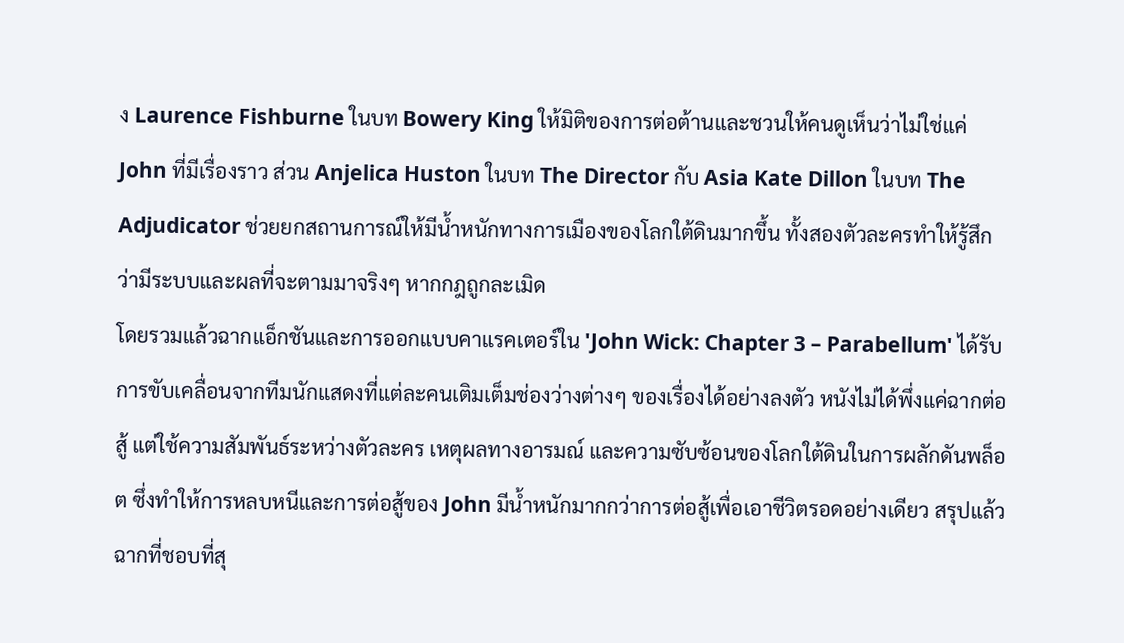ง Laurence Fishburne ในบท Bowery King ให้มิติของการต่อต้านและชวนให้คนดูเห็นว่าไม่ใช่แค่ John ที่มีเรื่องราว ส่วน Anjelica Huston ในบท The Director กับ Asia Kate Dillon ในบท The Adjudicator ช่วยยกสถานการณ์ให้มีน้ำหนักทางการเมืองของโลกใต้ดินมากขึ้น ทั้งสองตัวละครทำให้รู้สึกว่ามีระบบและผลที่จะตามมาจริงๆ หากกฎถูกละเมิด
โดยรวมแล้วฉากแอ็กชันและการออกแบบคาแรคเตอร์ใน 'John Wick: Chapter 3 – Parabellum' ได้รับการขับเคลื่อนจากทีมนักแสดงที่แต่ละคนเติมเต็มช่องว่างต่างๆ ของเรื่องได้อย่างลงตัว หนังไม่ได้พึ่งแค่ฉากต่อสู้ แต่ใช้ความสัมพันธ์ระหว่างตัวละคร เหตุผลทางอารมณ์ และความซับซ้อนของโลกใต้ดินในการผลักดันพล็อต ซึ่งทำให้การหลบหนีและการต่อสู้ของ John มีน้ำหนักมากกว่าการต่อสู้เพื่อเอาชีวิตรอดอย่างเดียว สรุปแล้วฉากที่ชอบที่สุ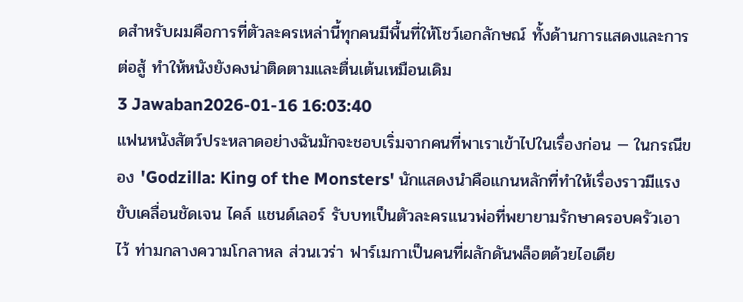ดสำหรับผมคือการที่ตัวละครเหล่านี้ทุกคนมีพื้นที่ให้โชว์เอกลักษณ์ ทั้งด้านการแสดงและการต่อสู้ ทำให้หนังยังคงน่าติดตามและตื่นเต้นเหมือนเดิม
3 Jawaban2026-01-16 16:03:40
แฟนหนังสัตว์ประหลาดอย่างฉันมักจะชอบเริ่มจากคนที่พาเราเข้าไปในเรื่องก่อน — ในกรณีของ 'Godzilla: King of the Monsters' นักแสดงนำคือแกนหลักที่ทำให้เรื่องราวมีแรงขับเคลื่อนชัดเจน ไคล์ แชนด์เลอร์ รับบทเป็นตัวละครแนวพ่อที่พยายามรักษาครอบครัวเอาไว้ ท่ามกลางความโกลาหล ส่วนเวร่า ฟาร์เมกาเป็นคนที่ผลักดันพล็อตด้วยไอเดีย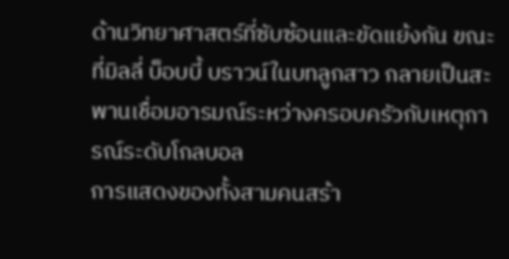ด้านวิทยาศาสตร์ที่ซับซ้อนและขัดแย้งกัน ขณะที่มิลลี่ บ็อบบี้ บราวน์ในบทลูกสาว กลายเป็นสะพานเชื่อมอารมณ์ระหว่างครอบครัวกับเหตุการณ์ระดับโกลบอล
การแสดงของทั้งสามคนสร้า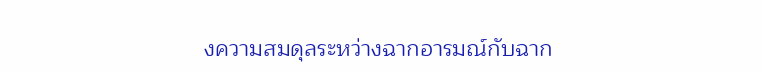งความสมดุลระหว่างฉากอารมณ์กับฉาก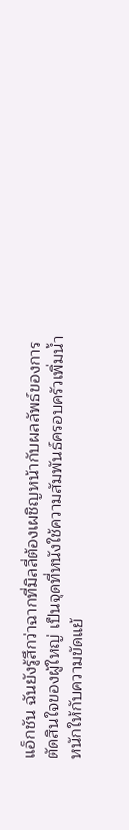แอ็กชัน ฉันยังรู้สึกว่าฉากที่มิลลี่ต้องเผชิญหน้ากับผลลัพธ์ของการตัดสินใจของผู้ใหญ่ เป็นจุดที่หนังใช้ความสัมพันธ์ครอบครัวเพิ่มน้ำหนักให้กับความขัดแย้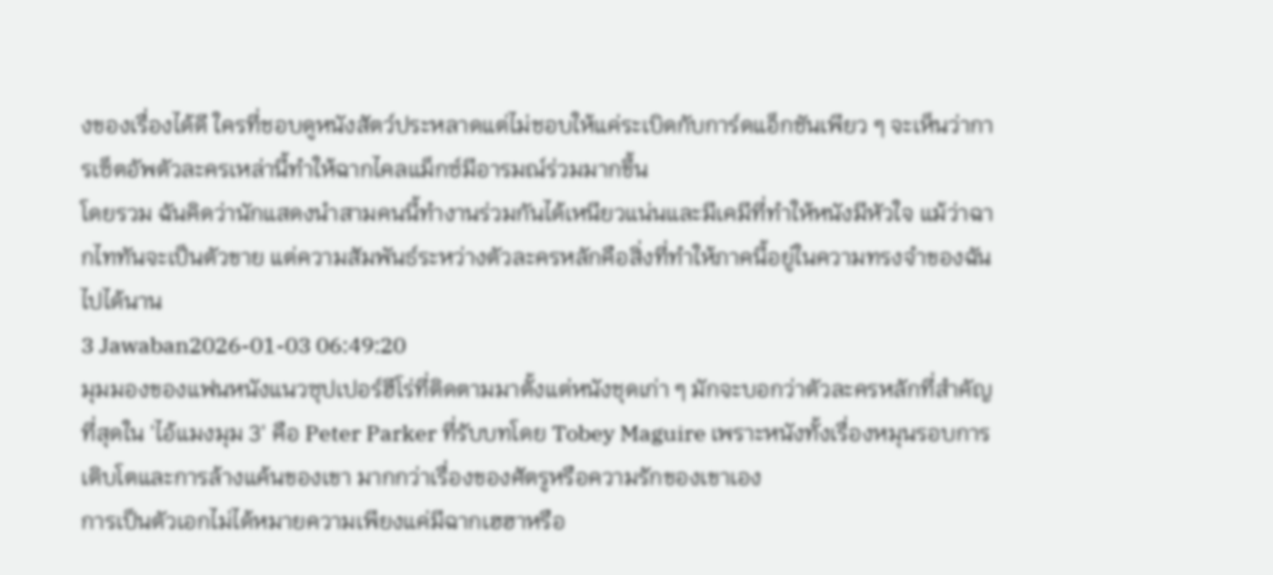งของเรื่องได้ดี ใครที่ชอบดูหนังสัตว์ประหลาดแต่ไม่ชอบให้แค่ระเบิดกับการ์ดแอ็กชันเพียว ๆ จะเห็นว่าการเซ็ตอัพตัวละครเหล่านี้ทำให้ฉากไคลแม็กซ์มีอารมณ์ร่วมมากขึ้น
โดยรวม ฉันคิดว่านักแสดงนำสามคนนี้ทำงานร่วมกันได้เหนียวแน่นและมีเคมีที่ทำให้หนังมีหัวใจ แม้ว่าฉากไททันจะเป็นตัวขาย แต่ความสัมพันธ์ระหว่างตัวละครหลักคือสิ่งที่ทำให้ภาคนี้อยู่ในความทรงจำของฉันไปได้นาน
3 Jawaban2026-01-03 06:49:20
มุมมองของแฟนหนังแนวซุปเปอร์ฮีโร่ที่ติดตามมาตั้งแต่หนังชุดเก่า ๆ มักจะบอกว่าตัวละครหลักที่สำคัญที่สุดใน 'ไอ้แมงมุม 3' คือ Peter Parker ที่รับบทโดย Tobey Maguire เพราะหนังทั้งเรื่องหมุนรอบการเติบโตและการล้างแค้นของเขา มากกว่าเรื่องของศัตรูหรือความรักของเขาเอง
การเป็นตัวเอกไม่ได้หมายความเพียงแค่มีฉากเฮฮาหรือ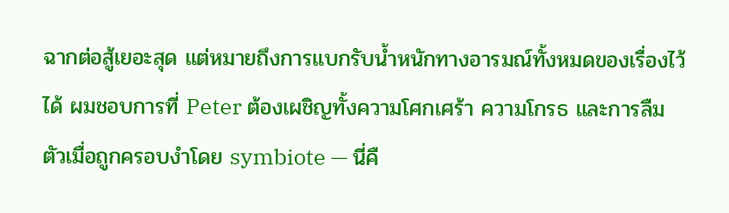ฉากต่อสู้เยอะสุด แต่หมายถึงการแบกรับน้ำหนักทางอารมณ์ทั้งหมดของเรื่องไว้ได้ ผมชอบการที่ Peter ต้องเผชิญทั้งความโศกเศร้า ความโกรธ และการลืมตัวเมื่อถูกครอบงำโดย symbiote — นี่คื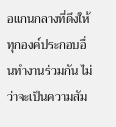อแกนกลางที่ดึงให้ทุกองค์ประกอบอื่นทำงานร่วมกัน ไม่ว่าจะเป็นความสัม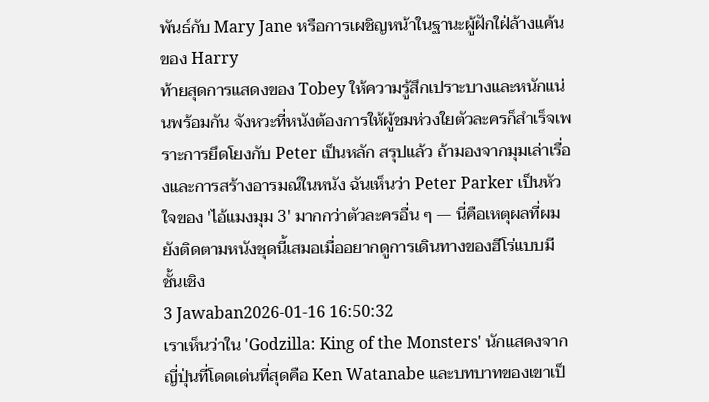พันธ์กับ Mary Jane หรือการเผชิญหน้าในฐานะผู้ฝักใฝ่ล้างแค้นของ Harry
ท้ายสุดการแสดงของ Tobey ให้ความรู้สึกเปราะบางและหนักแน่นพร้อมกัน จังหวะที่หนังต้องการให้ผู้ชมห่วงใยตัวละครก็สำเร็จเพราะการยึดโยงกับ Peter เป็นหลัก สรุปแล้ว ถ้ามองจากมุมเล่าเรื่องและการสร้างอารมณ์ในหนัง ฉันเห็นว่า Peter Parker เป็นหัวใจของ 'ไอ้แมงมุม 3' มากกว่าตัวละครอื่น ๆ — นี่คือเหตุผลที่ผมยังติดตามหนังชุดนี้เสมอเมื่ออยากดูการเดินทางของฮีโร่แบบมีชั้นเชิง
3 Jawaban2026-01-16 16:50:32
เราเห็นว่าใน 'Godzilla: King of the Monsters' นักแสดงจากญี่ปุ่นที่โดดเด่นที่สุดคือ Ken Watanabe และบทบาทของเขาเป็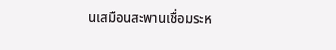นเสมือนสะพานเชื่อมระห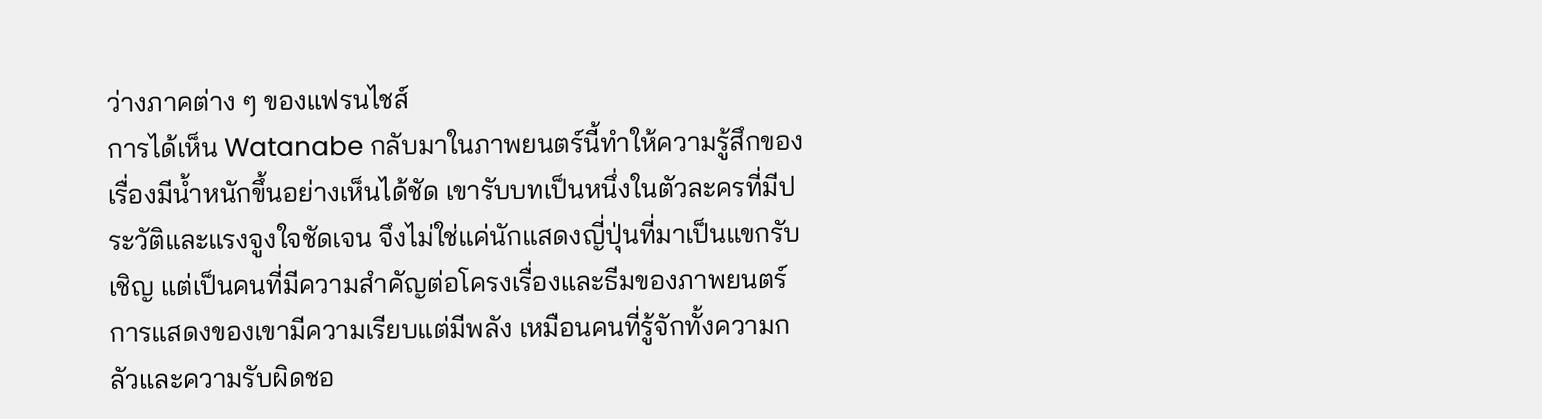ว่างภาคต่าง ๆ ของแฟรนไชส์
การได้เห็น Watanabe กลับมาในภาพยนตร์นี้ทำให้ความรู้สึกของเรื่องมีน้ำหนักขึ้นอย่างเห็นได้ชัด เขารับบทเป็นหนึ่งในตัวละครที่มีประวัติและแรงจูงใจชัดเจน จึงไม่ใช่แค่นักแสดงญี่ปุ่นที่มาเป็นแขกรับเชิญ แต่เป็นคนที่มีความสำคัญต่อโครงเรื่องและธีมของภาพยนตร์ การแสดงของเขามีความเรียบแต่มีพลัง เหมือนคนที่รู้จักทั้งความกลัวและความรับผิดชอ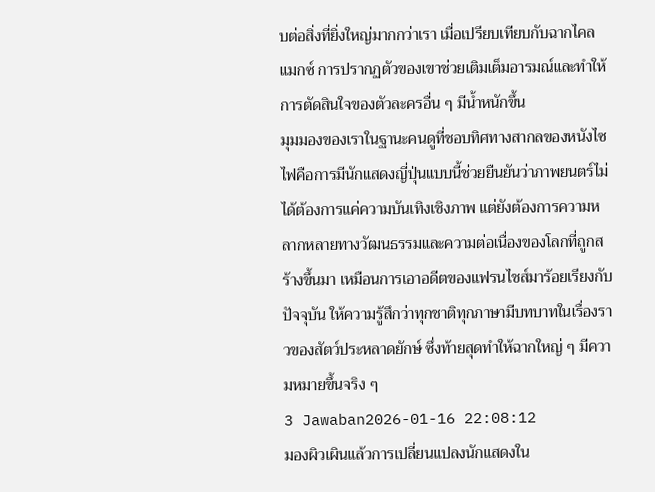บต่อสิ่งที่ยิ่งใหญ่มากกว่าเรา เมื่อเปรียบเทียบกับฉากไคลแมกซ์ การปรากฏตัวของเขาช่วยเติมเต็มอารมณ์และทำให้การตัดสินใจของตัวละครอื่น ๆ มีน้ำหนักขึ้น
มุมมองของเราในฐานะคนดูที่ชอบทิศทางสากลของหนังไซไฟคือการมีนักแสดงญี่ปุ่นแบบนี้ช่วยยืนยันว่าภาพยนตร์ไม่ได้ต้องการแค่ความบันเทิงเชิงภาพ แต่ยังต้องการความหลากหลายทางวัฒนธรรมและความต่อเนื่องของโลกที่ถูกสร้างขึ้นมา เหมือนการเอาอดีตของแฟรนไชส์มาร้อยเรียงกับปัจจุบัน ให้ความรู้สึกว่าทุกชาติทุกภาษามีบทบาทในเรื่องราวของสัตว์ประหลาดยักษ์ ซึ่งท้ายสุดทำให้ฉากใหญ่ ๆ มีความหมายขึ้นจริง ๆ
3 Jawaban2026-01-16 22:08:12
มองผิวเผินแล้วการเปลี่ยนแปลงนักแสดงใน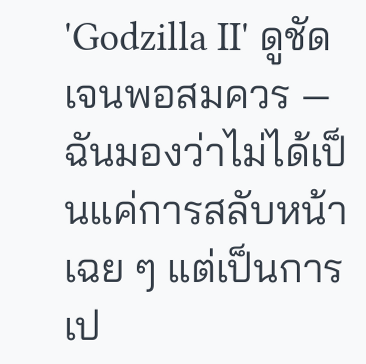'Godzilla II' ดูชัดเจนพอสมควร — ฉันมองว่าไม่ได้เป็นแค่การสลับหน้าเฉย ๆ แต่เป็นการเป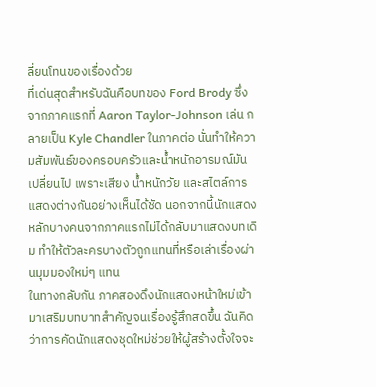ลี่ยนโทนของเรื่องด้วย
ที่เด่นสุดสำหรับฉันคือบทของ Ford Brody ซึ่งจากภาคแรกที่ Aaron Taylor-Johnson เล่น กลายเป็น Kyle Chandler ในภาคต่อ นั่นทำให้ความสัมพันธ์ของครอบครัวและน้ำหนักอารมณ์มันเปลี่ยนไป เพราะเสียง น้ำหนักวัย และสไตล์การแสดงต่างกันอย่างเห็นได้ชัด นอกจากนี้นักแสดงหลักบางคนจากภาคแรกไม่ได้กลับมาแสดงบทเดิม ทำให้ตัวละครบางตัวถูกแทนที่หรือเล่าเรื่องผ่านมุมมองใหม่ๆ แทน
ในทางกลับกัน ภาคสองดึงนักแสดงหน้าใหม่เข้ามาเสริมบทบาทสำคัญจนเรื่องรู้สึกสดขึ้น ฉันคิดว่าการคัดนักแสดงชุดใหม่ช่วยให้ผู้สร้างตั้งใจจะ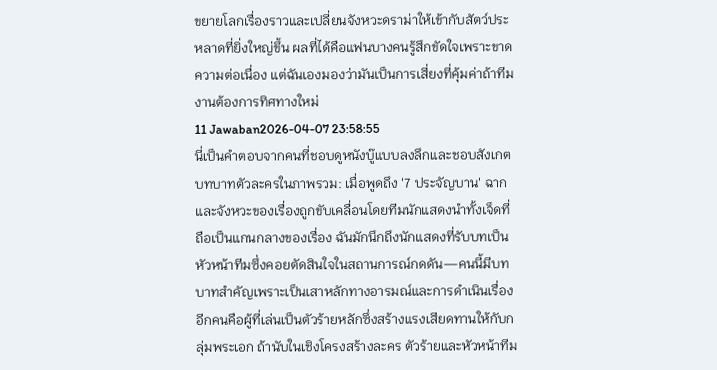ขยายโลกเรื่องราวและเปลี่ยนจังหวะดราม่าให้เข้ากับสัตว์ประหลาดที่ยิ่งใหญ่ขึ้น ผลที่ได้คือแฟนบางคนรู้สึกขัดใจเพราะขาดความต่อเนื่อง แต่ฉันเองมองว่ามันเป็นการเสี่ยงที่คุ้มค่าถ้าทีมงานต้องการทิศทางใหม่
11 Jawaban2026-04-07 23:58:55
นี่เป็นคำตอบจากคนที่ชอบดูหนังบู๊แบบลงลึกและชอบสังเกตบทบาทตัวละครในภาพรวม: เมื่อพูดถึง '7 ประจัญบาน' ฉากและจังหวะของเรื่องถูกขับเคลื่อนโดยทีมนักแสดงนำทั้งเจ็ดที่ถือเป็นแกนกลางของเรื่อง ฉันมักนึกถึงนักแสดงที่รับบทเป็นหัวหน้าทีมซึ่งคอยตัดสินใจในสถานการณ์กดดัน—คนนี้มีบทบาทสำคัญเพราะเป็นเสาหลักทางอารมณ์และการดำเนินเรื่อง อีกคนคือผู้ที่เล่นเป็นตัวร้ายหลักซึ่งสร้างแรงเสียดทานให้กับกลุ่มพระเอก ถ้านับในเชิงโครงสร้างละคร ตัวร้ายและหัวหน้าทีม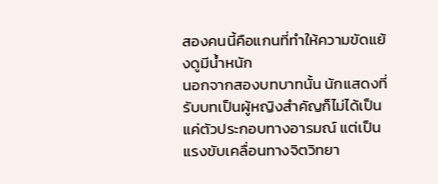สองคนนี้คือแกนที่ทำให้ความขัดแย้งดูมีน้ำหนัก
นอกจากสองบทบาทนั้น นักแสดงที่รับบทเป็นผู้หญิงสำคัญก็ไม่ได้เป็นแค่ตัวประกอบทางอารมณ์ แต่เป็นแรงขับเคลื่อนทางจิตวิทยา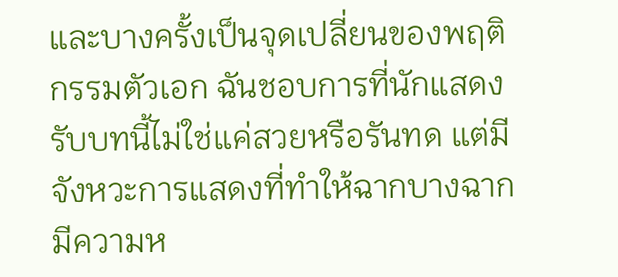และบางครั้งเป็นจุดเปลี่ยนของพฤติกรรมตัวเอก ฉันชอบการที่นักแสดงรับบทนี้ไม่ใช่แค่สวยหรือรันทด แต่มีจังหวะการแสดงที่ทำให้ฉากบางฉากมีความห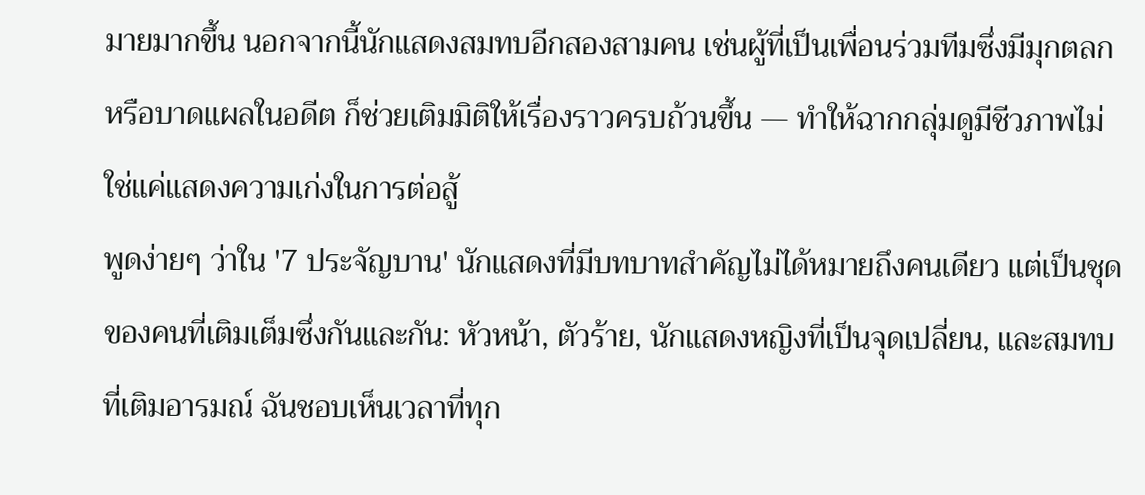มายมากขึ้น นอกจากนี้นักแสดงสมทบอีกสองสามคน เช่นผู้ที่เป็นเพื่อนร่วมทีมซึ่งมีมุกตลกหรือบาดแผลในอดีต ก็ช่วยเติมมิติให้เรื่องราวครบถ้วนขึ้น — ทำให้ฉากกลุ่มดูมีชีวภาพไม่ใช่แค่แสดงความเก่งในการต่อสู้
พูดง่ายๆ ว่าใน '7 ประจัญบาน' นักแสดงที่มีบทบาทสำคัญไม่ได้หมายถึงคนเดียว แต่เป็นชุดของคนที่เติมเต็มซึ่งกันและกัน: หัวหน้า, ตัวร้าย, นักแสดงหญิงที่เป็นจุดเปลี่ยน, และสมทบที่เติมอารมณ์ ฉันชอบเห็นเวลาที่ทุก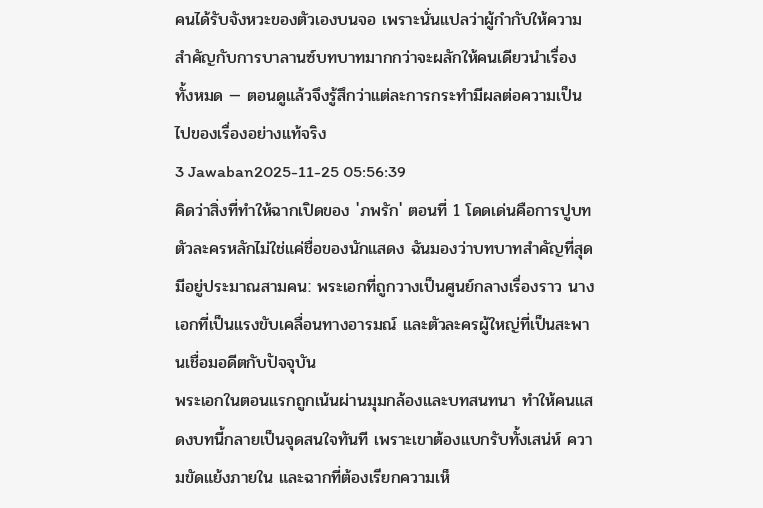คนได้รับจังหวะของตัวเองบนจอ เพราะนั่นแปลว่าผู้กำกับให้ความสำคัญกับการบาลานซ์บทบาทมากกว่าจะผลักให้คนเดียวนำเรื่องทั้งหมด — ตอนดูแล้วจึงรู้สึกว่าแต่ละการกระทำมีผลต่อความเป็นไปของเรื่องอย่างแท้จริง
3 Jawaban2025-11-25 05:56:39
คิดว่าสิ่งที่ทำให้ฉากเปิดของ 'ภพรัก' ตอนที่ 1 โดดเด่นคือการปูบทตัวละครหลักไม่ใช่แค่ชื่อของนักแสดง ฉันมองว่าบทบาทสำคัญที่สุดมีอยู่ประมาณสามคน: พระเอกที่ถูกวางเป็นศูนย์กลางเรื่องราว นางเอกที่เป็นแรงขับเคลื่อนทางอารมณ์ และตัวละครผู้ใหญ่ที่เป็นสะพานเชื่อมอดีตกับปัจจุบัน
พระเอกในตอนแรกถูกเน้นผ่านมุมกล้องและบทสนทนา ทำให้คนแสดงบทนี้กลายเป็นจุดสนใจทันที เพราะเขาต้องแบกรับทั้งเสน่ห์ ความขัดแย้งภายใน และฉากที่ต้องเรียกความเห็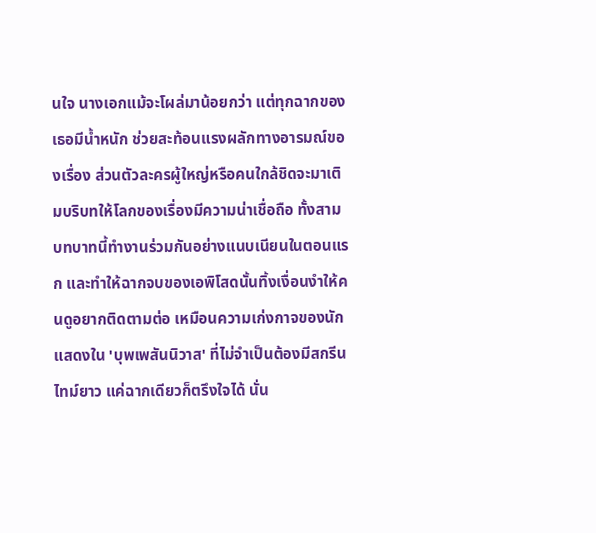นใจ นางเอกแม้จะโผล่มาน้อยกว่า แต่ทุกฉากของเธอมีน้ำหนัก ช่วยสะท้อนแรงผลักทางอารมณ์ของเรื่อง ส่วนตัวละครผู้ใหญ่หรือคนใกล้ชิดจะมาเติมบริบทให้โลกของเรื่องมีความน่าเชื่อถือ ทั้งสามบทบาทนี้ทำงานร่วมกันอย่างแนบเนียนในตอนแรก และทำให้ฉากจบของเอพิโสดนั้นทิ้งเงื่อนงำให้คนดูอยากติดตามต่อ เหมือนความเก่งกาจของนักแสดงใน 'บุพเพสันนิวาส' ที่ไม่จำเป็นต้องมีสกรีนไทม์ยาว แค่ฉากเดียวก็ตรึงใจได้ นั่น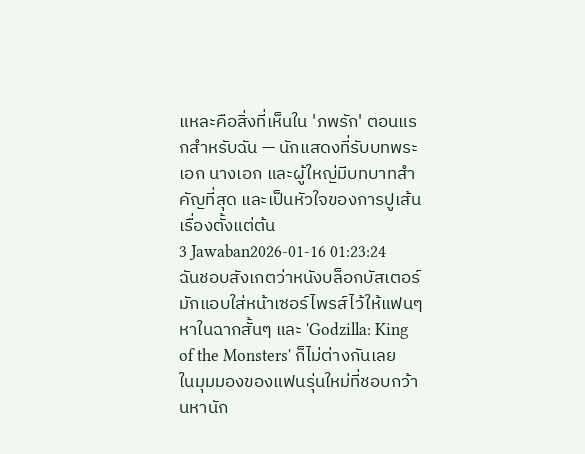แหละคือสิ่งที่เห็นใน 'ภพรัก' ตอนแรกสำหรับฉัน — นักแสดงที่รับบทพระเอก นางเอก และผู้ใหญ่มีบทบาทสำคัญที่สุด และเป็นหัวใจของการปูเส้นเรื่องตั้งแต่ต้น
3 Jawaban2026-01-16 01:23:24
ฉันชอบสังเกตว่าหนังบล็อกบัสเตอร์มักแอบใส่หน้าเซอร์ไพรส์ไว้ให้แฟนๆ หาในฉากสั้นๆ และ 'Godzilla: King of the Monsters' ก็ไม่ต่างกันเลย
ในมุมมองของแฟนรุ่นใหม่ที่ชอบกว้านหานัก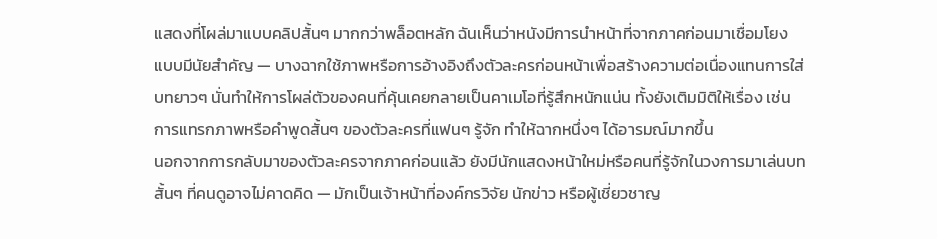แสดงที่โผล่มาแบบคลิปสั้นๆ มากกว่าพล็อตหลัก ฉันเห็นว่าหนังมีการนำหน้าที่จากภาคก่อนมาเชื่อมโยงแบบมีนัยสำคัญ — บางฉากใช้ภาพหรือการอ้างอิงถึงตัวละครก่อนหน้าเพื่อสร้างความต่อเนื่องแทนการใส่บทยาวๆ นั่นทำให้การโผล่ตัวของคนที่คุ้นเคยกลายเป็นคาเมโอที่รู้สึกหนักแน่น ทั้งยังเติมมิติให้เรื่อง เช่น การแทรกภาพหรือคำพูดสั้นๆ ของตัวละครที่แฟนๆ รู้จัก ทำให้ฉากหนึ่งๆ ได้อารมณ์มากขึ้น
นอกจากการกลับมาของตัวละครจากภาคก่อนแล้ว ยังมีนักแสดงหน้าใหม่หรือคนที่รู้จักในวงการมาเล่นบทสั้นๆ ที่คนดูอาจไม่คาดคิด — มักเป็นเจ้าหน้าที่องค์กรวิจัย นักข่าว หรือผู้เชี่ยวชาญ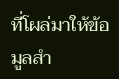ที่โผล่มาให้ข้อมูลสำ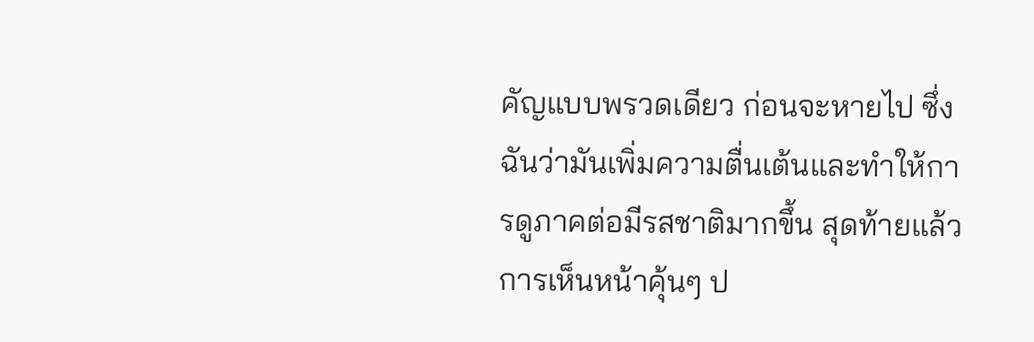คัญแบบพรวดเดียว ก่อนจะหายไป ซึ่งฉันว่ามันเพิ่มความตื่นเต้นและทำให้การดูภาคต่อมีรสชาติมากขึ้น สุดท้ายแล้วการเห็นหน้าคุ้นๆ ป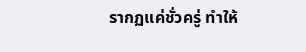รากฏแค่ชั่วครู่ ทำให้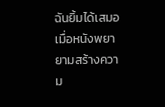ฉันยิ้มได้เสมอเมื่อหนังพยายามสร้างความ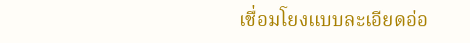เชื่อมโยงแบบละเอียดอ่อ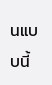นแบบนี้